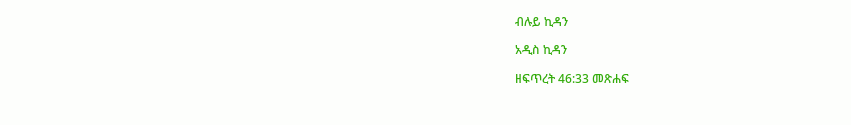ብሉይ ኪዳን

አዲስ ኪዳን

ዘፍጥረት 46:33 መጽሐፍ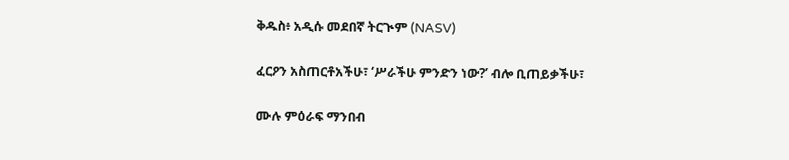ቅዱስ፥ አዲሱ መደበኛ ትርጒም (NASV)

ፈርዖን አስጠርቶአችሁ፣ ‘ሥራችሁ ምንድን ነው?’ ብሎ ቢጠይቃችሁ፣

ሙሉ ምዕራፍ ማንበብ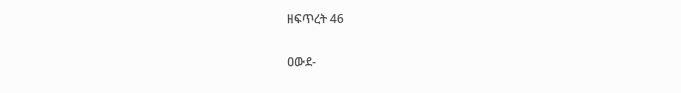ዘፍጥረት 46

ዐውደ-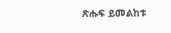ጽሑፍ ይመልከቱ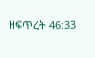ዘፍጥረት 46:33